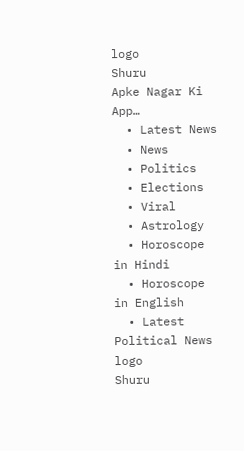logo
Shuru
Apke Nagar Ki App…
  • Latest News
  • News
  • Politics
  • Elections
  • Viral
  • Astrology
  • Horoscope in Hindi
  • Horoscope in English
  • Latest Political News
logo
Shuru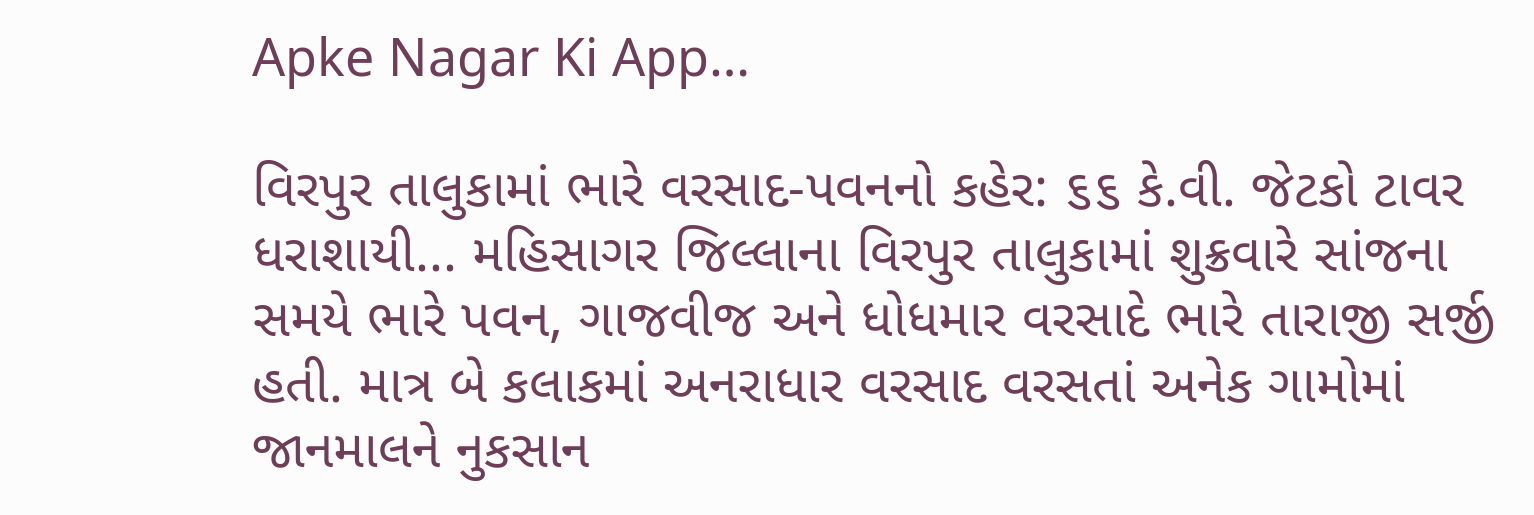Apke Nagar Ki App…

વિરપુર તાલુકામાં ભારે વરસાદ-પવનનો કહેર: ૬૬ કે.વી. જેટકો ટાવર ધરાશાયી... મહિસાગર જિલ્લાના વિરપુર તાલુકામાં શુક્રવારે સાંજના સમયે ભારે પવન, ગાજવીજ અને ધોધમાર વરસાદે ભારે તારાજી સર્જી હતી. માત્ર બે કલાકમાં અનરાધાર વરસાદ વરસતાં અનેક ગામોમાં જાનમાલને નુકસાન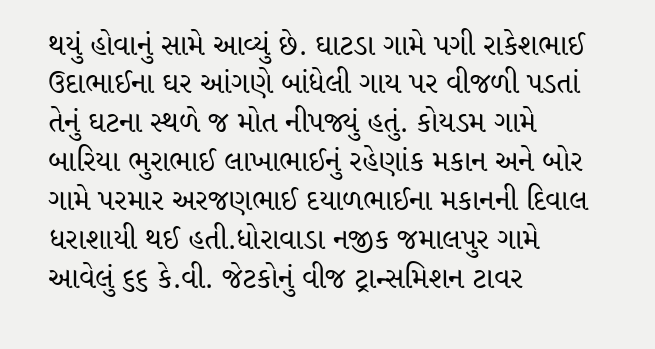થયું હોવાનું સામે આવ્યું છે. ઘાટડા ગામે પગી રાકેશભાઈ ઉદાભાઈના ઘર આંગણે બાંધેલી ગાય પર વીજળી પડતાં તેનું ઘટના સ્થળે જ મોત નીપજ્યું હતું. કોયડમ ગામે બારિયા ભુરાભાઈ લાખાભાઈનું રહેણાંક મકાન અને બોર ગામે પરમાર અરજણભાઈ દયાળભાઈના મકાનની દિવાલ ધરાશાયી થઈ હતી.ધોરાવાડા નજીક જમાલપુર ગામે આવેલું ૬૬ કે.વી. જેટકોનું વીજ ટ્રાન્સમિશન ટાવર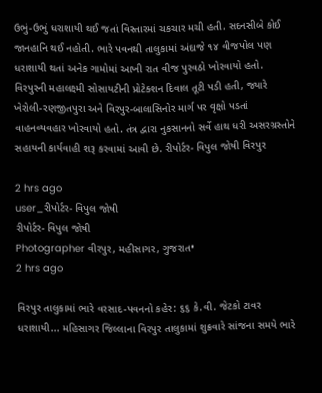ઉભું-ઉભું ધરાશાયી થઈ જતાં વિસ્તારમાં ચકચાર મચી હતી. સદનસીબે કોઈ જાનહાનિ થઈ નહોતી. ભારે પવનથી તાલુકામાં અંદાજે ૧૪ વીજપોલ પણ ધરાશાયી થતાં અનેક ગામોમાં આખી રાત વીજ પુરવઠો ખોરવાયો હતો. વિરપુરની મહાલક્ષ્મી સોસાયટીની પ્રોટેક્શન દિવાલ તૂટી પડી હતી, જ્યારે ખેરોલી-રણજીતપુરા અને વિરપુર-બાલાસિનોર માર્ગ પર વૃક્ષો પડતાં વાહનવ્યવહાર ખોરવાયો હતો. તંત્ર દ્વારા નુકસાનનો સર્વે હાથ ધરી અસરગ્રસ્તોને સહાયની કાર્યવાહી શરૂ કરવામાં આવી છે. રીપોર્ટર- વિપુલ જોષી વિરપુર

2 hrs ago
user_રીપોર્ટર- વિપુલ જોષી
રીપોર્ટર- વિપુલ જોષી
Photographer વીરપુર, મહીસાગર, ગુજરાત•
2 hrs ago

વિરપુર તાલુકામાં ભારે વરસાદ-પવનનો કહેર: ૬૬ કે.વી. જેટકો ટાવર ધરાશાયી... મહિસાગર જિલ્લાના વિરપુર તાલુકામાં શુક્રવારે સાંજના સમયે ભારે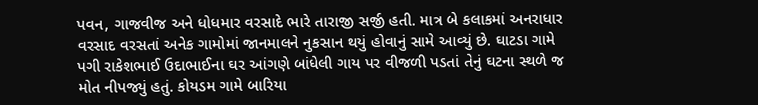પવન, ગાજવીજ અને ધોધમાર વરસાદે ભારે તારાજી સર્જી હતી. માત્ર બે કલાકમાં અનરાધાર વરસાદ વરસતાં અનેક ગામોમાં જાનમાલને નુકસાન થયું હોવાનું સામે આવ્યું છે. ઘાટડા ગામે પગી રાકેશભાઈ ઉદાભાઈના ઘર આંગણે બાંધેલી ગાય પર વીજળી પડતાં તેનું ઘટના સ્થળે જ મોત નીપજ્યું હતું. કોયડમ ગામે બારિયા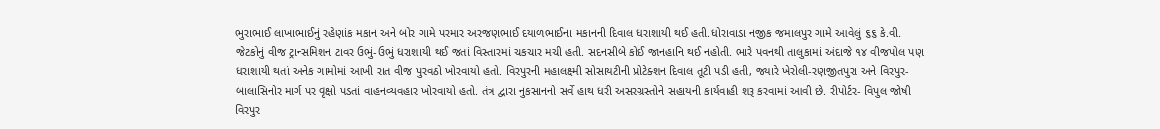ભુરાભાઈ લાખાભાઈનું રહેણાંક મકાન અને બોર ગામે પરમાર અરજણભાઈ દયાળભાઈના મકાનની દિવાલ ધરાશાયી થઈ હતી.ધોરાવાડા નજીક જમાલપુર ગામે આવેલું ૬૬ કે.વી. જેટકોનું વીજ ટ્રાન્સમિશન ટાવર ઉભું-ઉભું ધરાશાયી થઈ જતાં વિસ્તારમાં ચકચાર મચી હતી. સદનસીબે કોઈ જાનહાનિ થઈ નહોતી. ભારે પવનથી તાલુકામાં અંદાજે ૧૪ વીજપોલ પણ ધરાશાયી થતાં અનેક ગામોમાં આખી રાત વીજ પુરવઠો ખોરવાયો હતો. વિરપુરની મહાલક્ષ્મી સોસાયટીની પ્રોટેક્શન દિવાલ તૂટી પડી હતી, જ્યારે ખેરોલી-રણજીતપુરા અને વિરપુર-બાલાસિનોર માર્ગ પર વૃક્ષો પડતાં વાહનવ્યવહાર ખોરવાયો હતો. તંત્ર દ્વારા નુકસાનનો સર્વે હાથ ધરી અસરગ્રસ્તોને સહાયની કાર્યવાહી શરૂ કરવામાં આવી છે. રીપોર્ટર- વિપુલ જોષી વિરપુર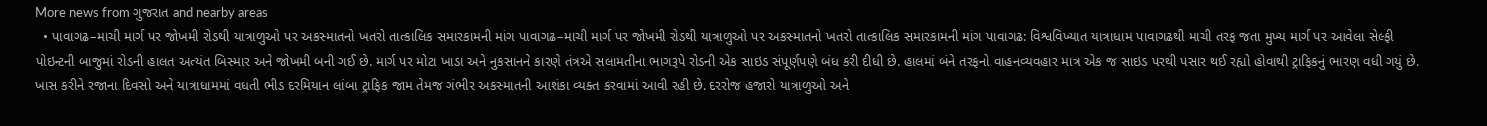More news from ગુજરાત and nearby areas
  • પાવાગઢ–માચી માર્ગ પર જોખમી રોડથી યાત્રાળુઓ પર અકસ્માતનો ખતરો તાત્કાલિક સમારકામની માંગ પાવાગઢ–માચી માર્ગ પર જોખમી રોડથી યાત્રાળુઓ પર અકસ્માતનો ખતરો તાત્કાલિક સમારકામની માંગ પાવાગઢ: વિશ્વવિખ્યાત યાત્રાધામ પાવાગઢથી માચી તરફ જતા મુખ્ય માર્ગ પર આવેલા સેલ્ફી પોઇન્ટની બાજુમાં રોડની હાલત અત્યંત બિસ્માર અને જોખમી બની ગઈ છે. માર્ગ પર મોટા ખાડા અને નુકસાનને કારણે તંત્રએ સલામતીના ભાગરૂપે રોડની એક સાઇડ સંપૂર્ણપણે બંધ કરી દીધી છે. હાલમાં બંને તરફનો વાહનવ્યવહાર માત્ર એક જ સાઇડ પરથી પસાર થઈ રહ્યો હોવાથી ટ્રાફિકનું ભારણ વધી ગયું છે. ખાસ કરીને રજાના દિવસો અને યાત્રાધામમાં વધતી ભીડ દરમિયાન લાંબા ટ્રાફિક જામ તેમજ ગંભીર અકસ્માતની આશંકા વ્યક્ત કરવામાં આવી રહી છે. દરરોજ હજારો યાત્રાળુઓ અને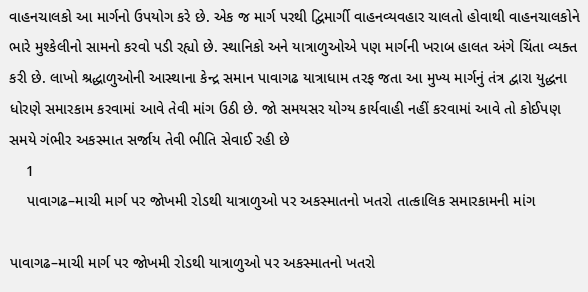વાહનચાલકો આ માર્ગનો ઉપયોગ કરે છે. એક જ માર્ગ પરથી દ્વિમાર્ગી વાહનવ્યવહાર ચાલતો હોવાથી વાહનચાલકોને ભારે મુશ્કેલીનો સામનો કરવો પડી રહ્યો છે. સ્થાનિકો અને યાત્રાળુઓએ પણ માર્ગની ખરાબ હાલત અંગે ચિંતા વ્યક્ત કરી છે. લાખો શ્રદ્ધાળુઓની આસ્થાના કેન્દ્ર સમાન પાવાગઢ યાત્રાધામ તરફ જતા આ મુખ્ય માર્ગનું તંત્ર દ્વારા યુદ્ધના ધોરણે સમારકામ કરવામાં આવે તેવી માંગ ઉઠી છે. જો સમયસર યોગ્ય કાર્યવાહી નહીં કરવામાં આવે તો કોઈપણ સમયે ગંભીર અકસ્માત સર્જાય તેવી ભીતિ સેવાઈ રહી છે
    1
    પાવાગઢ–માચી માર્ગ પર જોખમી રોડથી યાત્રાળુઓ પર અકસ્માતનો ખતરો તાત્કાલિક સમારકામની માંગ

પાવાગઢ–માચી માર્ગ પર જોખમી રોડથી યાત્રાળુઓ પર અકસ્માતનો ખતરો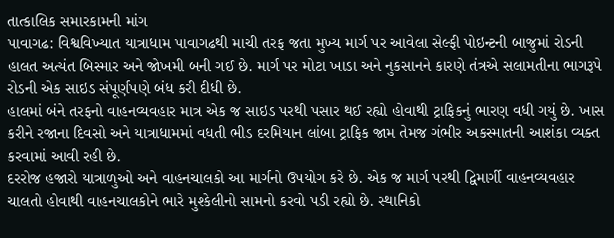તાત્કાલિક સમારકામની માંગ
પાવાગઢ: વિશ્વવિખ્યાત યાત્રાધામ પાવાગઢથી માચી તરફ જતા મુખ્ય માર્ગ પર આવેલા સેલ્ફી પોઇન્ટની બાજુમાં રોડની હાલત અત્યંત બિસ્માર અને જોખમી બની ગઈ છે. માર્ગ પર મોટા ખાડા અને નુકસાનને કારણે તંત્રએ સલામતીના ભાગરૂપે રોડની એક સાઇડ સંપૂર્ણપણે બંધ કરી દીધી છે.
હાલમાં બંને તરફનો વાહનવ્યવહાર માત્ર એક જ સાઇડ પરથી પસાર થઈ રહ્યો હોવાથી ટ્રાફિકનું ભારણ વધી ગયું છે. ખાસ કરીને રજાના દિવસો અને યાત્રાધામમાં વધતી ભીડ દરમિયાન લાંબા ટ્રાફિક જામ તેમજ ગંભીર અકસ્માતની આશંકા વ્યક્ત કરવામાં આવી રહી છે.
દરરોજ હજારો યાત્રાળુઓ અને વાહનચાલકો આ માર્ગનો ઉપયોગ કરે છે. એક જ માર્ગ પરથી દ્વિમાર્ગી વાહનવ્યવહાર ચાલતો હોવાથી વાહનચાલકોને ભારે મુશ્કેલીનો સામનો કરવો પડી રહ્યો છે. સ્થાનિકો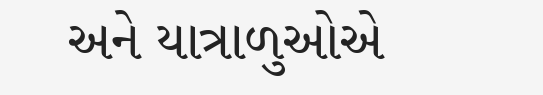અને યાત્રાળુઓએ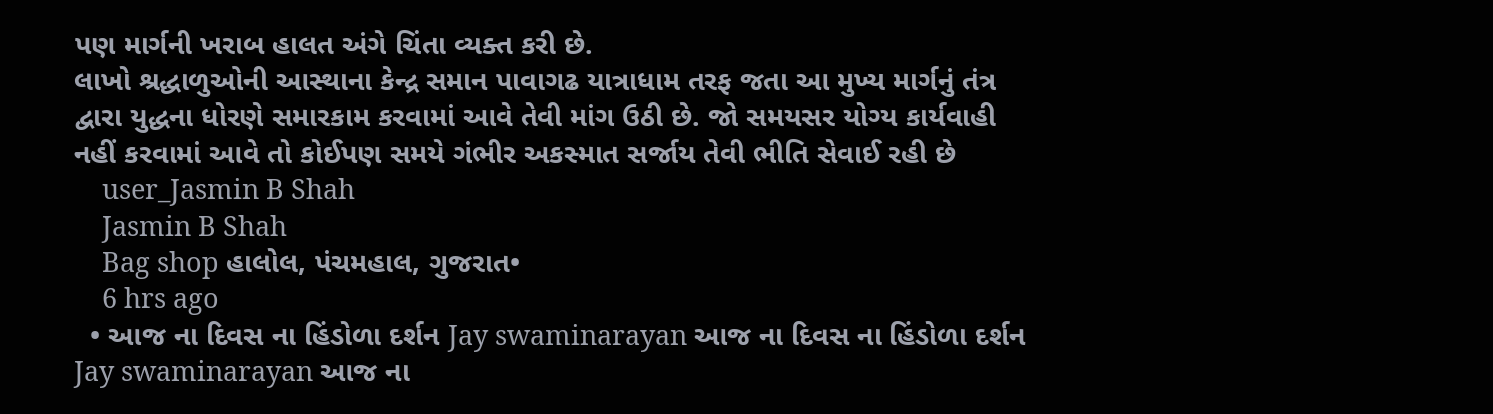પણ માર્ગની ખરાબ હાલત અંગે ચિંતા વ્યક્ત કરી છે.
લાખો શ્રદ્ધાળુઓની આસ્થાના કેન્દ્ર સમાન પાવાગઢ યાત્રાધામ તરફ જતા આ મુખ્ય માર્ગનું તંત્ર દ્વારા યુદ્ધના ધોરણે સમારકામ કરવામાં આવે તેવી માંગ ઉઠી છે. જો સમયસર યોગ્ય કાર્યવાહી નહીં કરવામાં આવે તો કોઈપણ સમયે ગંભીર અકસ્માત સર્જાય તેવી ભીતિ સેવાઈ રહી છે
    user_Jasmin B Shah
    Jasmin B Shah
    Bag shop હાલોલ, પંચમહાલ, ગુજરાત•
    6 hrs ago
  • આજ ના દિવસ ના હિંડોળા દર્શન Jay swaminarayan આજ ના દિવસ ના હિંડોળા દર્શન Jay swaminarayan આજ ના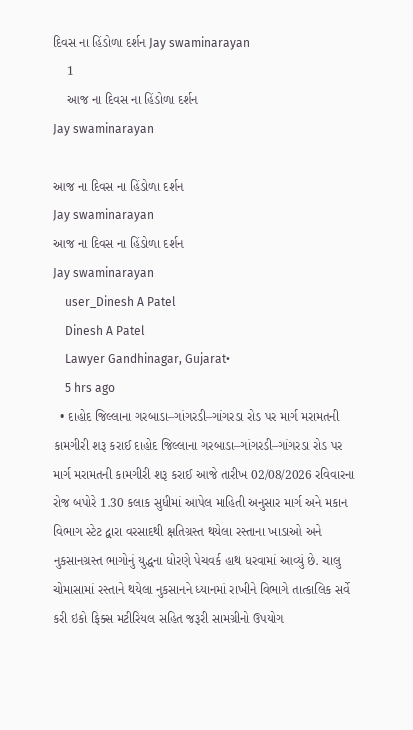દિવસ ના હિંડોળા દર્શન Jay swaminarayan
    1
    આજ ના દિવસ ના હિંડોળા દર્શન
Jay swaminarayan

આજ ના દિવસ ના હિંડોળા દર્શન
Jay swaminarayan
આજ ના દિવસ ના હિંડોળા દર્શન
Jay swaminarayan
    user_Dinesh A Patel
    Dinesh A Patel
    Lawyer Gandhinagar, Gujarat•
    5 hrs ago
  • દાહોદ જિલ્લાના ગરબાડા–ગાંગરડી–ગાંગરડા રોડ પર માર્ગ મરામતની કામગીરી શરૂ કરાઈ દાહોદ જિલ્લાના ગરબાડા–ગાંગરડી–ગાંગરડા રોડ પર માર્ગ મરામતની કામગીરી શરૂ કરાઈ આજે તારીખ 02/08/2026 રવિવારના રોજ બપોરે 1.30 કલાક સુધીમાં આપેલ માહિતી અનુસાર માર્ગ અને મકાન વિભાગ સ્ટેટ દ્વારા વરસાદથી ક્ષતિગ્રસ્ત થયેલા રસ્તાના ખાડાઓ અને નુકસાનગ્રસ્ત ભાગોનું યુદ્ધના ધોરણે પેચવર્ક હાથ ધરવામાં આવ્યું છે. ચાલુ ચોમાસામાં રસ્તાને થયેલા નુકસાનને ધ્યાનમાં રાખીને વિભાગે તાત્કાલિક સર્વે કરી ઇકો ફિક્સ મટીરિયલ સહિત જરૂરી સામગ્રીનો ઉપયોગ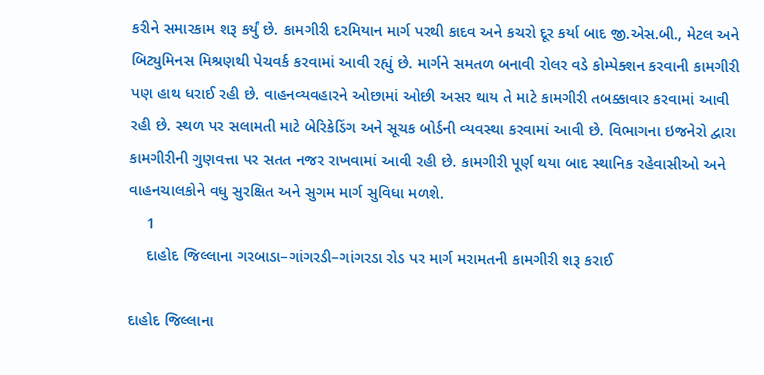કરીને સમારકામ શરૂ કર્યું છે. કામગીરી દરમિયાન માર્ગ પરથી કાદવ અને કચરો દૂર કર્યા બાદ જી.એસ.બી., મેટલ અને બિટ્યુમિનસ મિશ્રણથી પેચવર્ક કરવામાં આવી રહ્યું છે. માર્ગને સમતળ બનાવી રોલર વડે કોમ્પેક્શન કરવાની કામગીરી પણ હાથ ધરાઈ રહી છે. વાહનવ્યવહારને ઓછામાં ઓછી અસર થાય તે માટે કામગીરી તબક્કાવાર કરવામાં આવી રહી છે. સ્થળ પર સલામતી માટે બેરિકેડિંગ અને સૂચક બોર્ડની વ્યવસ્થા કરવામાં આવી છે. વિભાગના ઇજનેરો દ્વારા કામગીરીની ગુણવત્તા પર સતત નજર રાખવામાં આવી રહી છે. કામગીરી પૂર્ણ થયા બાદ સ્થાનિક રહેવાસીઓ અને વાહનચાલકોને વધુ સુરક્ષિત અને સુગમ માર્ગ સુવિધા મળશે.
    1
    દાહોદ જિલ્લાના ગરબાડા–ગાંગરડી–ગાંગરડા રોડ પર માર્ગ મરામતની કામગીરી શરૂ કરાઈ

દાહોદ જિલ્લાના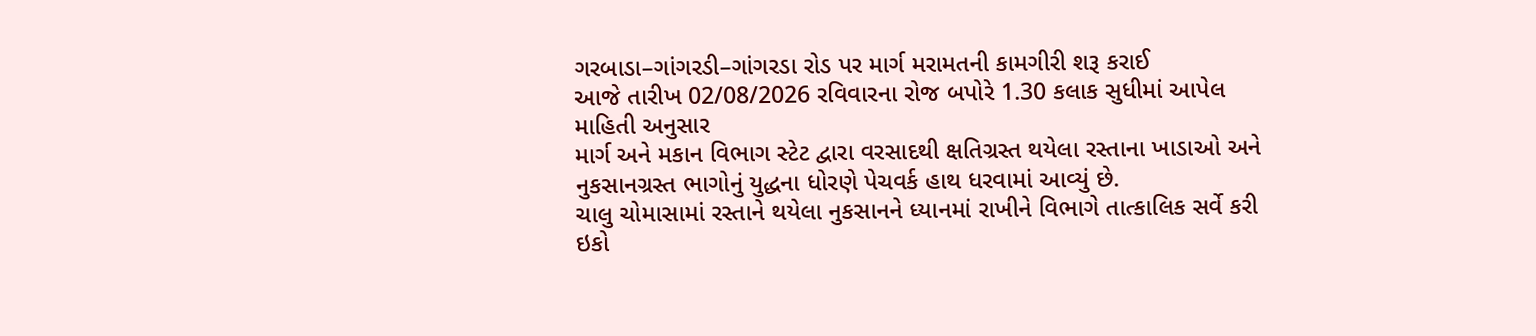ગરબાડા–ગાંગરડી–ગાંગરડા રોડ પર માર્ગ મરામતની કામગીરી શરૂ કરાઈ
આજે તારીખ 02/08/2026 રવિવારના રોજ બપોરે 1.30 કલાક સુધીમાં આપેલ માહિતી અનુસાર
માર્ગ અને મકાન વિભાગ સ્ટેટ દ્વારા વરસાદથી ક્ષતિગ્રસ્ત થયેલા રસ્તાના ખાડાઓ અને નુકસાનગ્રસ્ત ભાગોનું યુદ્ધના ધોરણે પેચવર્ક હાથ ધરવામાં આવ્યું છે.
ચાલુ ચોમાસામાં રસ્તાને થયેલા નુકસાનને ધ્યાનમાં રાખીને વિભાગે તાત્કાલિક સર્વે કરી ઇકો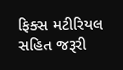ફિક્સ મટીરિયલ સહિત જરૂરી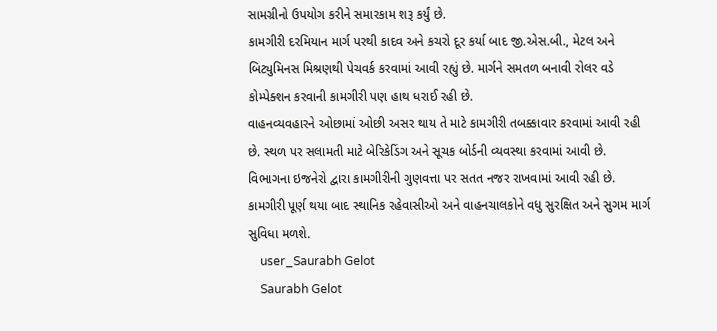સામગ્રીનો ઉપયોગ કરીને સમારકામ શરૂ કર્યું છે.
કામગીરી દરમિયાન માર્ગ પરથી કાદવ અને કચરો દૂર કર્યા બાદ જી.એસ.બી., મેટલ અને બિટ્યુમિનસ મિશ્રણથી પેચવર્ક કરવામાં આવી રહ્યું છે. માર્ગને સમતળ બનાવી રોલર વડે કોમ્પેક્શન કરવાની કામગીરી પણ હાથ ધરાઈ રહી છે.
વાહનવ્યવહારને ઓછામાં ઓછી અસર થાય તે માટે કામગીરી તબક્કાવાર કરવામાં આવી રહી છે. સ્થળ પર સલામતી માટે બેરિકેડિંગ અને સૂચક બોર્ડની વ્યવસ્થા કરવામાં આવી છે.
વિભાગના ઇજનેરો દ્વારા કામગીરીની ગુણવત્તા પર સતત નજર રાખવામાં આવી રહી છે. કામગીરી પૂર્ણ થયા બાદ સ્થાનિક રહેવાસીઓ અને વાહનચાલકોને વધુ સુરક્ષિત અને સુગમ માર્ગ સુવિધા મળશે.
    user_Saurabh Gelot
    Saurabh Gelot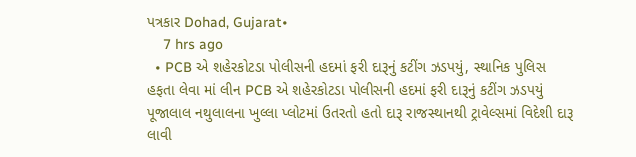પત્રકાર Dohad, Gujarat•
    7 hrs ago
  • PCB એ શહેરકોટડા પોલીસની હદમાં ફરી દારૂનું કટીંગ ઝડપયું, સ્થાનિક પુલિસ હફતા લેવા માં લીન PCB એ શહેરકોટડા પોલીસની હદમાં ફરી દારૂનું કટીંગ ઝડપયું પૂજાલાલ નથુલાલના ખુલ્લા પ્લોટમાં ઉતરતો હતો દારૂ રાજસ્થાનથી ટ્રાવેલ્સમાં વિદેશી દારૂ લાવી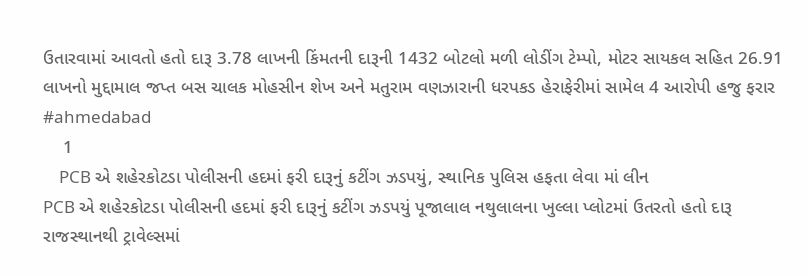ઉતારવામાં આવતો હતો દારૂ 3.78 લાખની કિંમતની દારૂની 1432 બોટલો મળી લોડીંગ ટેમ્પો, મોટર સાયકલ સહિત 26.91 લાખનો મુદ્દામાલ જપ્ત બસ ચાલક મોહસીન શેખ અને મતુરામ વણઝારાની ધરપકડ હેરાફેરીમાં સામેલ 4 આરોપી હજુ ફરાર #ahmedabad
    1
    PCB એ શહેરકોટડા પોલીસની હદમાં ફરી દારૂનું કટીંગ ઝડપયું, સ્થાનિક પુલિસ હફતા લેવા માં લીન
PCB એ શહેરકોટડા પોલીસની હદમાં ફરી દારૂનું કટીંગ ઝડપયું પૂજાલાલ નથુલાલના ખુલ્લા પ્લોટમાં ઉતરતો હતો દારૂ રાજસ્થાનથી ટ્રાવેલ્સમાં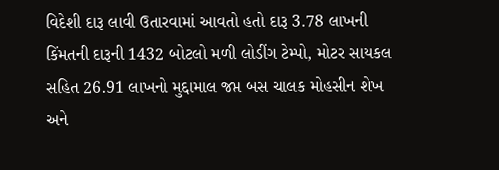વિદેશી દારૂ લાવી ઉતારવામાં આવતો હતો દારૂ 3.78 લાખની કિંમતની દારૂની 1432 બોટલો મળી લોડીંગ ટેમ્પો, મોટર સાયકલ સહિત 26.91 લાખનો મુદ્દામાલ જપ્ત બસ ચાલક મોહસીન શેખ અને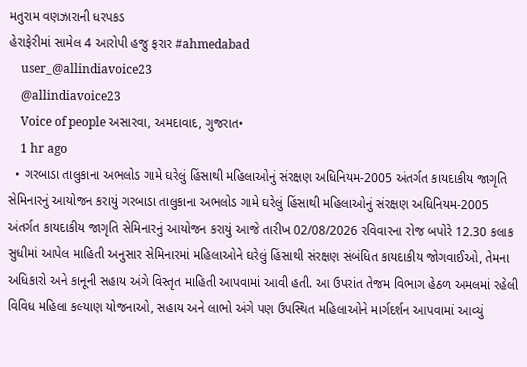મતુરામ વણઝારાની ધરપકડ
હેરાફેરીમાં સામેલ 4 આરોપી હજુ ફરાર #ahmedabad
    user_@allindiavoice23
    @allindiavoice23
    Voice of people અસારવા, અમદાવાદ, ગુજરાત•
    1 hr ago
  • ગરબાડા તાલુકાના અભલોડ ગામે ઘરેલું હિંસાથી મહિલાઓનું સંરક્ષણ અધિનિયમ-2005 અંતર્ગત કાયદાકીય જાગૃતિ સેમિનારનું આયોજન કરાયું ગરબાડા તાલુકાના અભલોડ ગામે ઘરેલું હિંસાથી મહિલાઓનું સંરક્ષણ અધિનિયમ-2005 અંતર્ગત કાયદાકીય જાગૃતિ સેમિનારનું આયોજન કરાયું આજે તારીખ 02/08/2026 રવિવારના રોજ બપોરે 12.30 કલાક સુધીમાં આપેલ માહિતી અનુસાર સેમિનારમાં મહિલાઓને ઘરેલું હિંસાથી સંરક્ષણ સંબંધિત કાયદાકીય જોગવાઈઓ, તેમના અધિકારો અને કાનૂની સહાય અંગે વિસ્તૃત માહિતી આપવામાં આવી હતી. આ ઉપરાંત તેજમ વિભાગ હેઠળ અમલમાં રહેલી વિવિધ મહિલા કલ્યાણ યોજનાઓ, સહાય અને લાભો અંગે પણ ઉપસ્થિત મહિલાઓને માર્ગદર્શન આપવામાં આવ્યું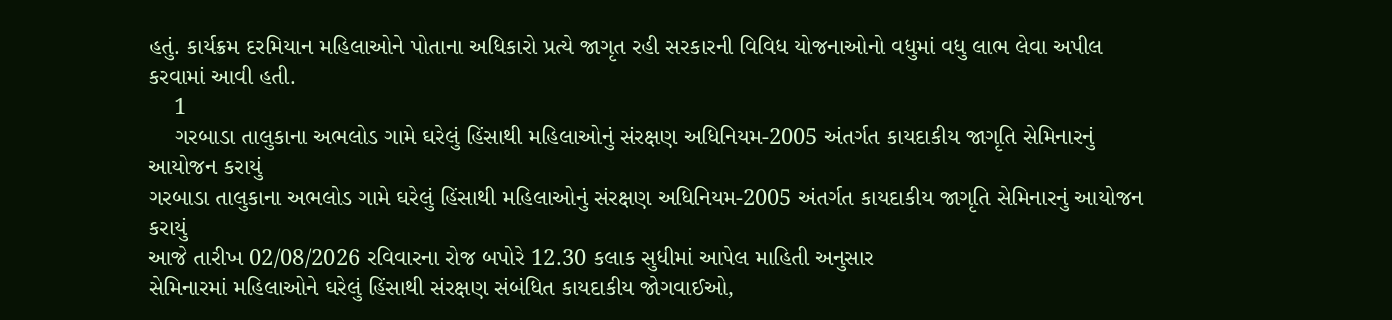હતું. કાર્યક્રમ દરમિયાન મહિલાઓને પોતાના અધિકારો પ્રત્યે જાગૃત રહી સરકારની વિવિધ યોજનાઓનો વધુમાં વધુ લાભ લેવા અપીલ કરવામાં આવી હતી.
    1
    ગરબાડા તાલુકાના અભલોડ ગામે ઘરેલું હિંસાથી મહિલાઓનું સંરક્ષણ અધિનિયમ-2005 અંતર્ગત કાયદાકીય જાગૃતિ સેમિનારનું આયોજન કરાયું
ગરબાડા તાલુકાના અભલોડ ગામે ઘરેલું હિંસાથી મહિલાઓનું સંરક્ષણ અધિનિયમ-2005 અંતર્ગત કાયદાકીય જાગૃતિ સેમિનારનું આયોજન કરાયું
આજે તારીખ 02/08/2026 રવિવારના રોજ બપોરે 12.30 કલાક સુધીમાં આપેલ માહિતી અનુસાર
સેમિનારમાં મહિલાઓને ઘરેલું હિંસાથી સંરક્ષણ સંબંધિત કાયદાકીય જોગવાઈઓ,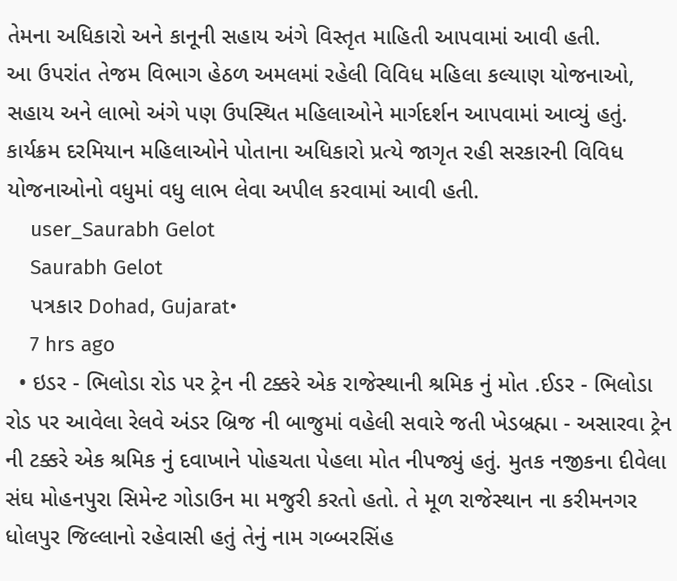તેમના અધિકારો અને કાનૂની સહાય અંગે વિસ્તૃત માહિતી આપવામાં આવી હતી.
આ ઉપરાંત તેજમ વિભાગ હેઠળ અમલમાં રહેલી વિવિધ મહિલા કલ્યાણ યોજનાઓ, સહાય અને લાભો અંગે પણ ઉપસ્થિત મહિલાઓને માર્ગદર્શન આપવામાં આવ્યું હતું.
કાર્યક્રમ દરમિયાન મહિલાઓને પોતાના અધિકારો પ્રત્યે જાગૃત રહી સરકારની વિવિધ યોજનાઓનો વધુમાં વધુ લાભ લેવા અપીલ કરવામાં આવી હતી.
    user_Saurabh Gelot
    Saurabh Gelot
    પત્રકાર Dohad, Gujarat•
    7 hrs ago
  • ઇડર - ભિલોડા રોડ પર ટ્રેન ની ટક્કરે એક રાજેસ્થાની શ્રમિક નું મોત .ઈડર - ભિલોડા રોડ પર આવેલા રેલવે અંડર બ્રિજ ની બાજુમાં વહેલી સવારે જતી ખેડબ્રહ્મા - અસારવા ટ્રેન ની ટક્કરે એક શ્રમિક નું દવાખાને પોહચતા પેહલા મોત નીપજ્યું હતું. મુતક નજીકના દીવેલા સંઘ મોહનપુરા સિમેન્ટ ગોડાઉન મા મજુરી કરતો હતો. તે મૂળ રાજેસ્થાન ના કરીમનગર ધોલપુર જિલ્લાનો રહેવાસી હતું તેનું નામ ગબ્બરસિંહ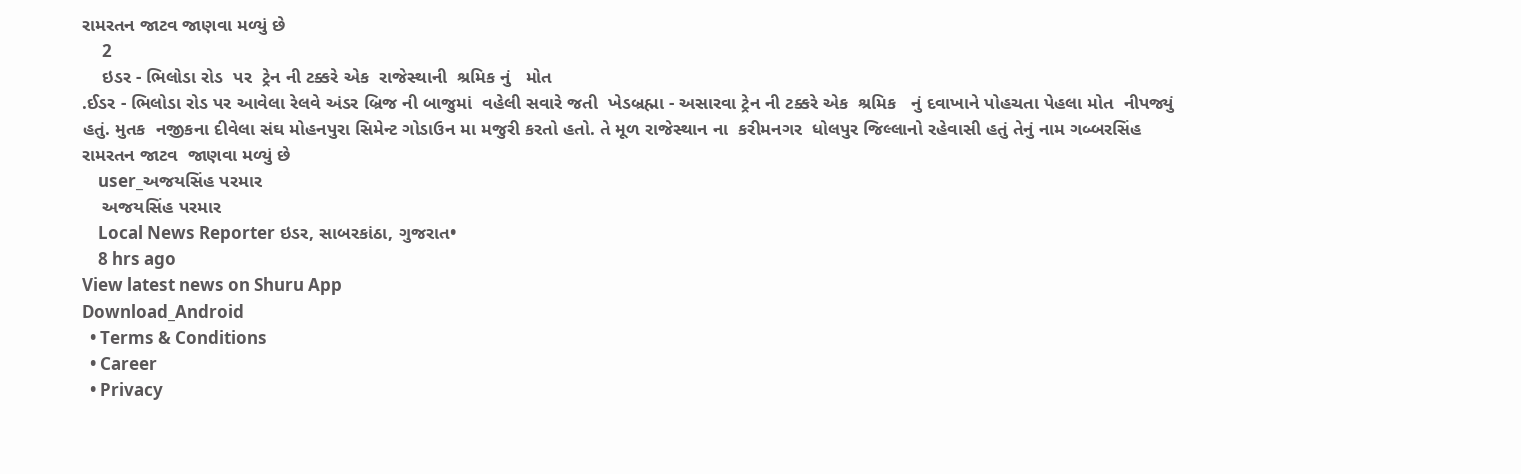રામરતન જાટવ જાણવા મળ્યું છે
    2
    ઇડર - ભિલોડા રોડ  પર  ટ્રેન ની ટક્કરે એક  રાજેસ્થાની  શ્રમિક નું   મોત
.ઈડર - ભિલોડા રોડ પર આવેલા રેલવે અંડર બ્રિજ ની બાજુમાં  વહેલી સવારે જતી  ખેડબ્રહ્મા - અસારવા ટ્રેન ની ટક્કરે એક  શ્રમિક   નું દવાખાને પોહચતા પેહલા મોત  નીપજ્યું હતું. મુતક  નજીકના દીવેલા સંઘ મોહનપુરા સિમેન્ટ ગોડાઉન મા મજુરી કરતો હતો. તે મૂળ રાજેસ્થાન ના  કરીમનગર  ધોલપુર જિલ્લાનો રહેવાસી હતું તેનું નામ ગબ્બરસિંહ  રામરતન જાટવ  જાણવા મળ્યું છે
    user_અજયસિંહ પરમાર
    અજયસિંહ પરમાર
    Local News Reporter ઇડર, સાબરકાંઠા, ગુજરાત•
    8 hrs ago
View latest news on Shuru App
Download_Android
  • Terms & Conditions
  • Career
  • Privacy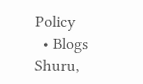Policy
  • Blogs
Shuru,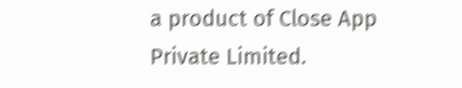a product of Close App Private Limited.